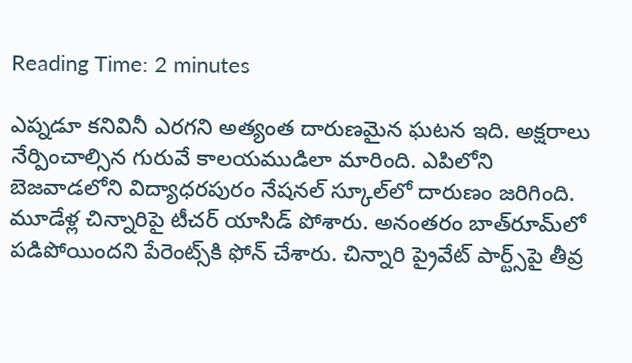Reading Time: 2 minutes

ఎప్నడూ కనివినీ ఎరగని అత్యంత దారుణమైన ఘటన ఇది. అక్షరాలు నేర్పించాల్సిన గురువే కాలయముడిలా మారింది. ఎపిలోని బెజవాడలోని విద్యాధరపురం నేషనల్ స్కూల్‌లో దారుణం జరిగింది. మూడేళ్ల చిన్నారిపై టీచర్ యాసిడ్ పోశారు. అనంతరం బాత్‌రూమ్‌లో పడిపోయిందని పేరెంట్స్‌కి ఫోన్ చేశారు. చిన్నారి ప్రైవేట్ పార్ట్స్‌పై తీవ్ర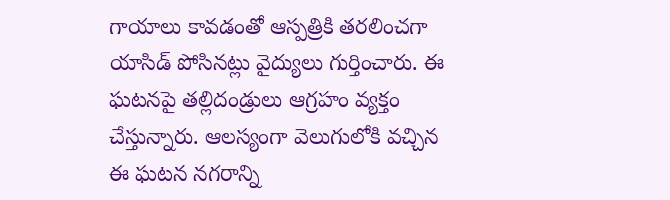గాయాలు కావడంతో ఆస్పత్రికి తరలించగా యాసిడ్ పోసినట్లు వైద్యులు గుర్తించారు. ఈ ఘటనపై తల్లిదండ్రులు ఆగ్రహం వ్యక్తం చేస్తున్నారు. ఆలస్యంగా వెలుగులోకి వచ్చిన ఈ ఘటన నగరాన్ని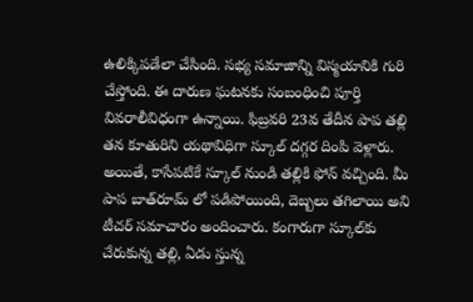ఉలిక్కిపడేలా చేసింది. సభ్య సమాజాన్ని విస్మయానికి గురి చేస్తోంది. ఈ దారుణ ఘటనకు సంబంధించి పూర్తి వివరాలీవిధంగా ఉన్నాయి. ఫిబ్రవరి 23వ తేదీన పాప తల్లి తన కూతురిని యథావిధిగా స్కూల్ దగ్గర దింపి వెళ్లారు. అయితే, కాసేపటికే స్కూల్ నుండి తల్లికి ఫోన్ వచ్చింది. మీ పాప బాత్‌రూమ్ లో పడిపోయింది, దెబ్బలు తగిలాయి అని టీచర్ సమాచారం అందించారు. కంగారుగా స్కూల్‌కు చేరుకున్న తల్లి, ఏడు స్తున్న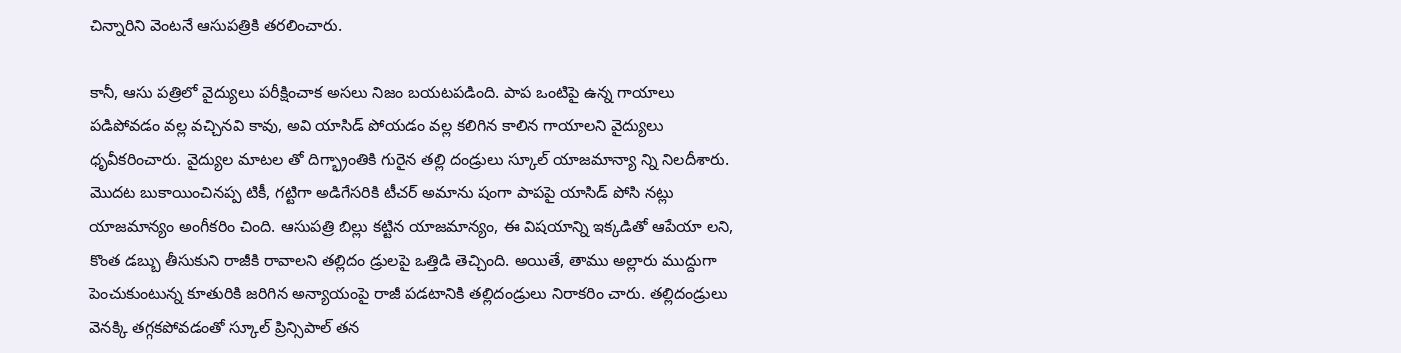చిన్నారిని వెంటనే ఆసుపత్రికి తరలించారు.

కానీ, ఆసు పత్రిలో వైద్యులు పరీక్షించాక అసలు నిజం బయటపడింది. పాప ఒంటిపై ఉన్న గాయాలు పడిపోవడం వల్ల వచ్చినవి కావు, అవి యాసిడ్ పోయడం వల్ల కలిగిన కాలిన గాయాలని వైద్యులు ధృవీకరించారు. వైద్యుల మాటల తో దిగ్భ్రాంతికి గురైన తల్లి దండ్రులు స్కూల్ యాజమాన్యా న్ని నిలదీశారు. మొదట బుకాయించినప్ప టికీ, గట్టిగా అడిగేసరికి టీచర్ అమాను షంగా పాపపై యాసిడ్ పోసి నట్లు యాజమాన్యం అంగీకరిం చింది. ఆసుపత్రి బిల్లు కట్టిన యాజమాన్యం, ఈ విషయాన్ని ఇక్కడితో ఆపేయా లని, కొంత డబ్బు తీసుకుని రాజీకి రావాలని తల్లిదం డ్రులపై ఒత్తిడి తెచ్చింది. అయితే, తాము అల్లారు ముద్దుగా పెంచుకుంటున్న కూతురికి జరిగిన అన్యాయంపై రాజీ పడటానికి తల్లిదండ్రులు నిరాకరిం చారు. తల్లిదండ్రులు వెనక్కి తగ్గకపోవడంతో స్కూల్ ప్రిన్సిపాల్ తన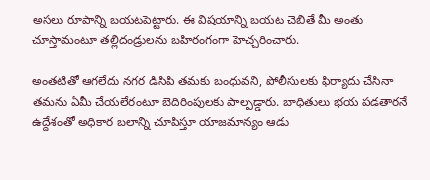అసలు రూపాన్ని బయటపెట్టారు. ఈ విషయాన్ని బయట చెబితే మీ అంతు చూస్తామంటూ తల్లిదండ్రులను బహిరంగంగా హెచ్చరించారు.

అంతటితో ఆగలేదు నగర డిసిపి తమకు బంధువని, పోలీసులకు ఫిర్యాదు చేసినా తమను ఏమీ చేయలేరంటూ బెదిరింపులకు పాల్పడ్డారు. బాధితులు భయ పడతారనే ఉద్దేశంతో అధికార బలాన్ని చూపిస్తూ యాజమాన్యం ఆడు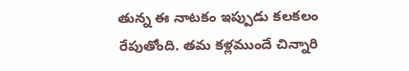తున్న ఈ నాటకం ఇప్పుడు కలకలం రేపుతోంది. తమ కళ్లముందే చిన్నారి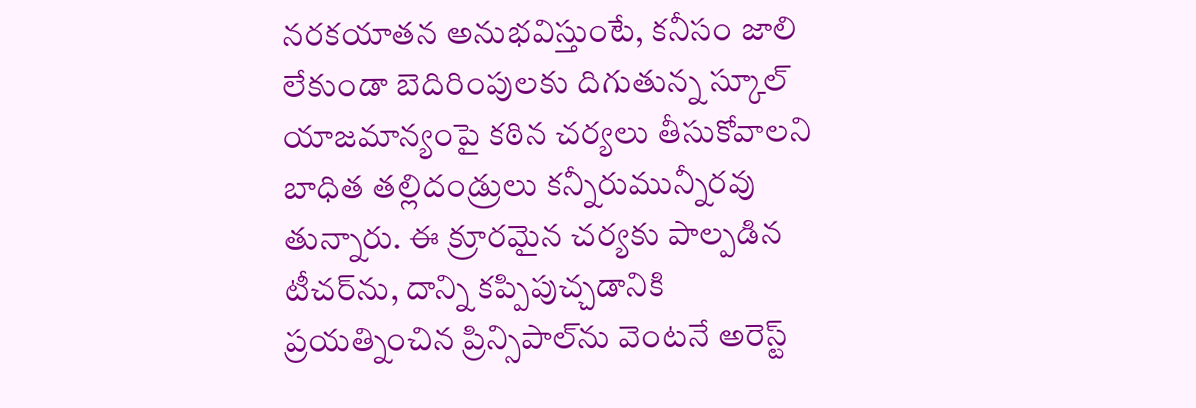నరకయాతన అనుభవిస్తుంటే, కనీసం జాలి లేకుండా బెదిరింపులకు దిగుతున్న స్కూల్ యాజమాన్యంపై కఠిన చర్యలు తీసుకోవాలని బాధిత తల్లిదండ్రులు కన్నీరుమున్నీరవు తున్నారు. ఈ క్రూరమైన చర్యకు పాల్పడిన టీచర్‌ను, దాన్ని కప్పిపుచ్చడానికి ప్రయత్నించిన ప్రిన్సిపాల్‌ను వెంటనే అరెస్ట్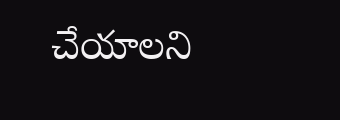చేయాలని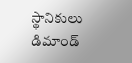స్థానికులు డిమాండ్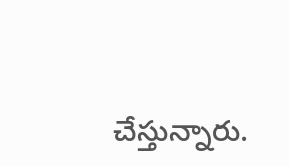చేస్తున్నారు.